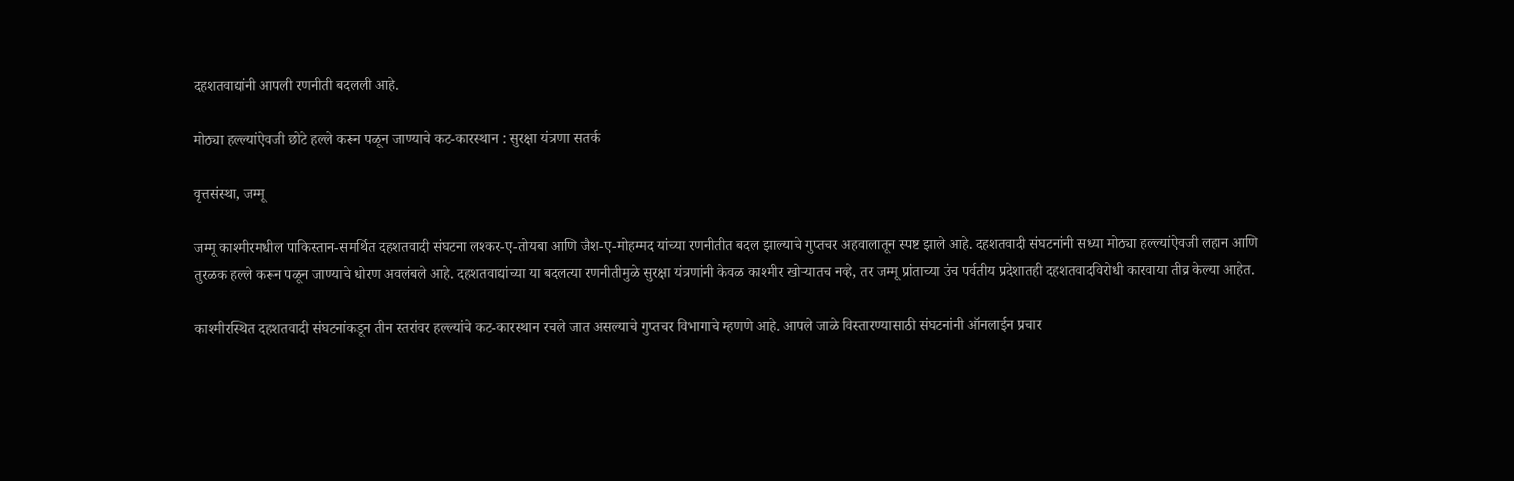दहशतवाद्यांनी आपली रणनीती बदलली आहे.

मोठ्या हल्ल्यांऐवजी छोटे हल्ले करून पळून जाण्याचे कट-कारस्थान : सुरक्षा यंत्रणा सतर्क

वृत्तसंस्था, जम्मू

जम्मू काश्मीरमधील पाकिस्तान-समर्थित दहशतवादी संघटना लश्कर-ए-तोयबा आणि जैश-ए-मोहम्मद यांच्या रणनीतीत बदल झाल्याचे गुप्तचर अहवालातून स्पष्ट झाले आहे. दहशतवादी संघटनांनी सध्या मोठ्या हल्ल्यांऐवजी लहान आणि तुरळक हल्ले करून पळून जाण्याचे धोरण अवलंबले आहे. दहशतवाद्यांच्या या बदलत्या रणनीतीमुळे सुरक्षा यंत्रणांनी केवळ काश्मीर खोऱ्यातच नव्हे, तर जम्मू प्रांताच्या उंच पर्वतीय प्रदेशातही दहशतवादविरोधी कारवाया तीव्र केल्या आहेत.

काश्मीरस्थित दहशतवादी संघटनांकडून तीन स्तरांवर हल्ल्यांचे कट-कारस्थान रचले जात असल्याचे गुप्तचर विभागाचे म्हणणे आहे. आपले जाळे विस्तारण्यासाठी संघटनांनी ऑनलाईन प्रचार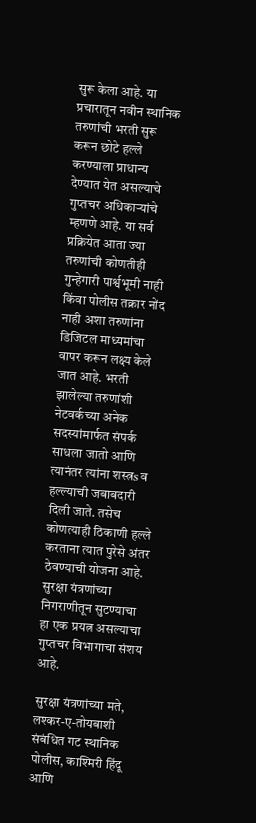सुरू केला आहे. या प्रचारातून नवीन स्थानिक तरुणांची भरती सुरू करून छोटे हल्ले करण्याला प्राधान्य देण्यात येत असल्याचे गुप्तचर अधिकाऱ्यांचे म्हणणे आहे. या सर्व प्रक्रियेत आता ज्या तरुणांची कोणतीही गुन्हेगारी पार्श्वभूमी नाही किंवा पोलीस तक्रार नोंद नाही अशा तरुणांना डिजिटल माध्यमांचा वापर करून लक्ष्य केले जात आहे. भरती झालेल्या तरुणांशी नेटवर्कच्या अनेक सदस्यांमार्फत संपर्क साधला जातो आणि त्यानंतर त्यांना शस्त्रs व हल्ल्याची जबाबदारी दिली जाते. तसेच कोणत्याही ठिकाणी हल्ले करताना त्यात पुरेसे अंतर ठेवण्याची योजना आहे. सुरक्षा यंत्रणांच्या निगराणीतून सुटण्याचा हा एक प्रयत्न असल्याचा गुप्तचर विभागाचा संशय आहे.

सुरक्षा यंत्रणांच्या मते, लश्कर-ए-तोयबाशी संबंधित गट स्थानिक पोलीस, काश्मिरी हिंदू आणि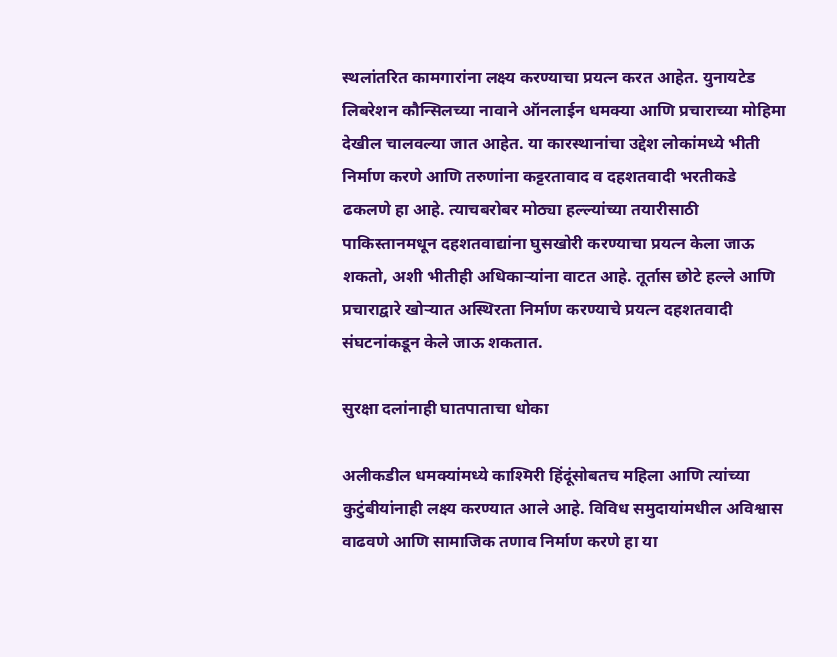स्थलांतरित कामगारांना लक्ष्य करण्याचा प्रयत्न करत आहेत. युनायटेड लिबरेशन कौन्सिलच्या नावाने ऑनलाईन धमक्या आणि प्रचाराच्या मोहिमा देखील चालवल्या जात आहेत. या कारस्थानांचा उद्देश लोकांमध्ये भीती निर्माण करणे आणि तरुणांना कट्टरतावाद व दहशतवादी भरतीकडे ढकलणे हा आहे. त्याचबरोबर मोठ्या हल्ल्यांच्या तयारीसाठी पाकिस्तानमधून दहशतवाद्यांना घुसखोरी करण्याचा प्रयत्न केला जाऊ शकतो, अशी भीतीही अधिकाऱ्यांना वाटत आहे. तूर्तास छोटे हल्ले आणि प्रचाराद्वारे खोऱ्यात अस्थिरता निर्माण करण्याचे प्रयत्न दहशतवादी संघटनांकडून केले जाऊ शकतात.

सुरक्षा दलांनाही घातपाताचा धोका

अलीकडील धमक्यांमध्ये काश्मिरी हिंदूंसोबतच महिला आणि त्यांच्या कुटुंबीयांनाही लक्ष्य करण्यात आले आहे. विविध समुदायांमधील अविश्वास वाढवणे आणि सामाजिक तणाव निर्माण करणे हा या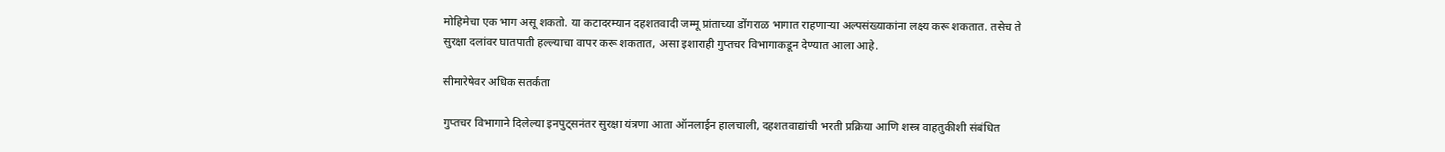मोहिमेचा एक भाग असू शकतो. या कटादरम्यान दहशतवादी जम्मू प्रांताच्या डोंगराळ भागात राहणाऱ्या अल्पसंख्याकांना लक्ष्य करू शकतात. तसेच ते सुरक्षा दलांवर घातपाती हल्ल्याचा वापर करू शकतात, असा इशाराही गुप्तचर विभागाकडून देण्यात आला आहे.

सीमारेषेवर अधिक सतर्कता

गुप्तचर विभागाने दिलेल्या इनपुट्सनंतर सुरक्षा यंत्रणा आता ऑनलाईन हालचाली, दहशतवाद्यांची भरती प्रक्रिया आणि शस्त्र वाहतुकीशी संबंधित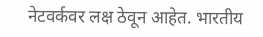नेटवर्कवर लक्ष ठेवून आहेत. भारतीय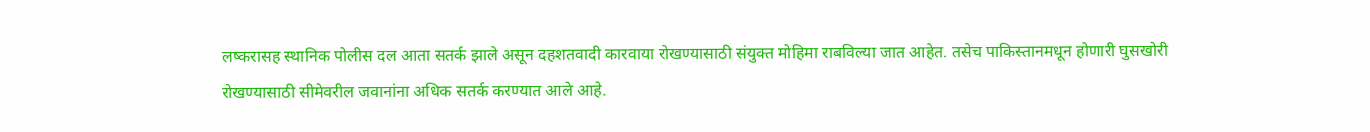लष्करासह स्थानिक पोलीस दल आता सतर्क झाले असून दहशतवादी कारवाया रोखण्यासाठी संयुक्त मोहिमा राबविल्या जात आहेत. तसेच पाकिस्तानमधून होणारी घुसखोरी रोखण्यासाठी सीमेवरील जवानांना अधिक सतर्क करण्यात आले आहे.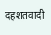दहशतवादी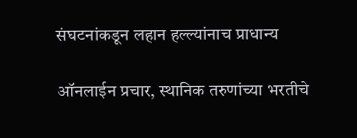संघटनांकडून लहान हल्ल्यांनाच प्राधान्य

ऑनलाईन प्रचार, स्थानिक तरुणांच्या भरतीचे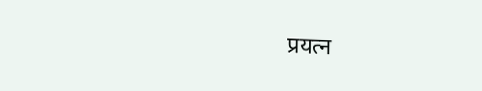प्रयत्न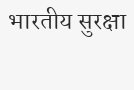भारतीय सुरक्षा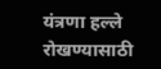यंत्रणा हल्ले रोखण्यासाठी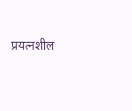प्रयत्नशील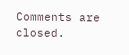Comments are closed.